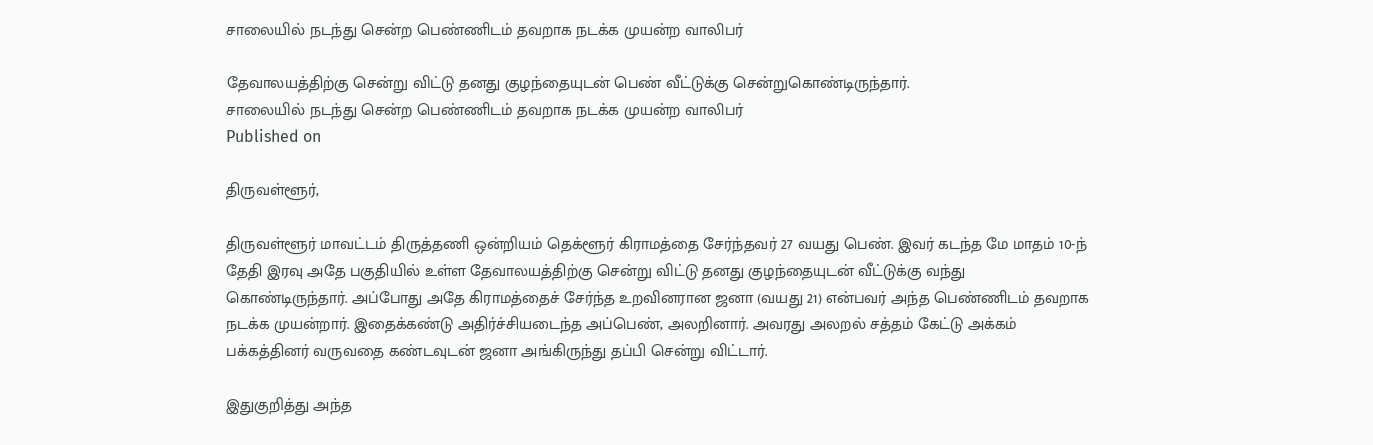சாலையில் நடந்து சென்ற பெண்ணிடம் தவறாக நடக்க முயன்ற வாலிபர்

தேவாலயத்திற்கு சென்று விட்டு தனது குழந்தையுடன் பெண் வீட்டுக்கு சென்றுகொண்டிருந்தார்.
சாலையில் நடந்து சென்ற பெண்ணிடம் தவறாக நடக்க முயன்ற வாலிபர்
Published on

திருவள்ளூர்,

திருவள்ளூர் மாவட்டம் திருத்தணி ஒன்றியம் தெக்ளூர் கிராமத்தை சேர்ந்தவர் 27 வயது பெண். இவர் கடந்த மே மாதம் 10-ந் தேதி இரவு அதே பகுதியில் உள்ள தேவாலயத்திற்கு சென்று விட்டு தனது குழந்தையுடன் வீட்டுக்கு வந்து கொண்டிருந்தார். அப்போது அதே கிராமத்தைச் சேர்ந்த உறவினரான ஜனா (வயது 21) என்பவர் அந்த பெண்ணிடம் தவறாக நடக்க முயன்றார். இதைக்கண்டு அதிர்ச்சியடைந்த அப்பெண், அலறினார். அவரது அலறல் சத்தம் கேட்டு அக்கம் பக்கத்தினர் வருவதை கண்டவுடன் ஜனா அங்கிருந்து தப்பி சென்று விட்டார்.

இதுகுறித்து அந்த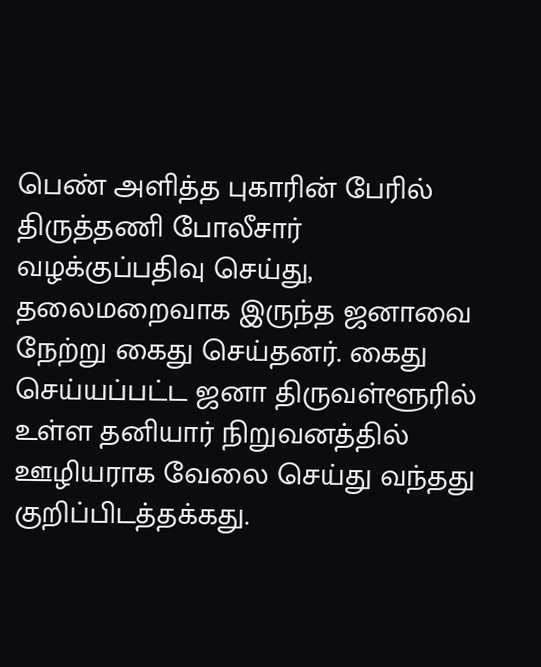பெண் அளித்த புகாரின் பேரில் திருத்தணி போலீசார் வழக்குப்பதிவு செய்து, தலைமறைவாக இருந்த ஜனாவை நேற்று கைது செய்தனர். கைது செய்யப்பட்ட ஜனா திருவள்ளூரில் உள்ள தனியார் நிறுவனத்தில் ஊழியராக வேலை செய்து வந்தது குறிப்பிடத்தக்கது.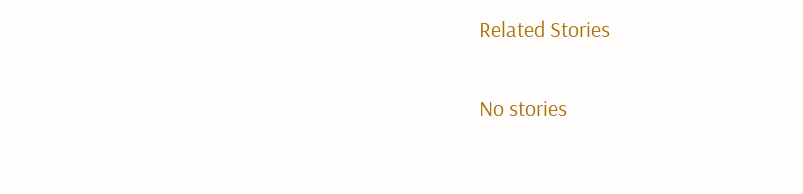Related Stories

No stories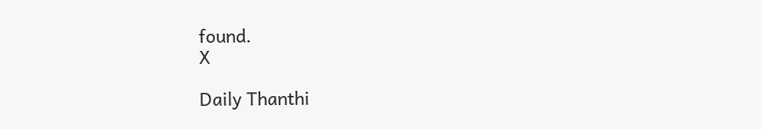found.
X

Daily Thanthi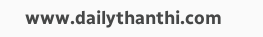www.dailythanthi.com